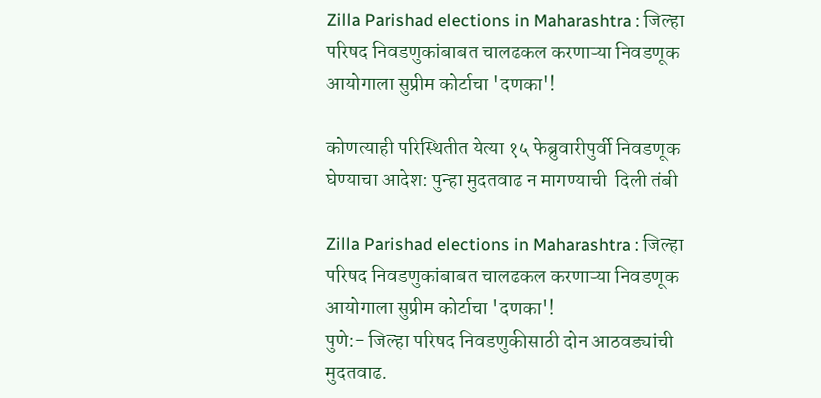Zilla Parishad elections in Maharashtra : जिल्हा परिषद निवडणुकांबाबत चालढकल करणाऱ्या निवडणूक आयोगाला सुप्रीम कोर्टाचा 'दणका'!

कोणत्याही परिस्थितीत येत्या १५ फेब्रुवारीपुर्वी निवडणूक घेण्याचा आदेश: पुन्हा मुदतवाढ न मागण्याची  दिली तंबी

Zilla Parishad elections in Maharashtra : जिल्हा परिषद निवडणुकांबाबत चालढकल करणाऱ्या निवडणूक आयोगाला सुप्रीम कोर्टाचा 'दणका'!
पुणे:- जिल्हा परिषद निवडणुकीसाठी दोन आठवड्यांची मुदतवाढ.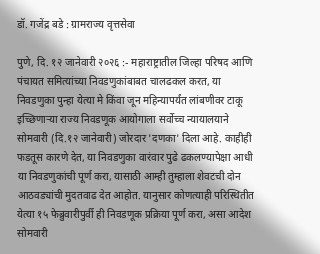डॉ. गजेंद्र बडे : ग्रामराज्य वृत्तसेवा

पुणे, दि. १२ जानेवारी २०२६ :- महाराष्ट्रातील जिल्हा परिषद आणि पंचायत समित्यांच्या निवडणुकांबाबत चालढकल करत, या निवडणुका पुन्हा येत्या मे किंवा जून महिन्यापर्यंत लांबणीवर टाकू इच्छिणाऱ्या राज्य निवडणूक आयोगाला सर्वोच्च न्यायालयाने सोमवारी (दि.१२ जानेवारी) जोरदार 'दणका' दिला आहे. काहीही फडतूस कारणे देत, या निवडणुका वारंवार पुढे ढकलण्यापेक्षा आधी या निवडणुकांची पूर्ण करा, यासाठी आम्ही तुम्हाला शेवटची दोन आठवड्यांची मुदतवाढ देत आहोत. यानुसार कोणत्याही परिस्थितीत येत्या १५ फेब्रुवारीपुर्वी ही निवडणूक प्रक्रिया पूर्ण करा, असा आदेश सोमवारी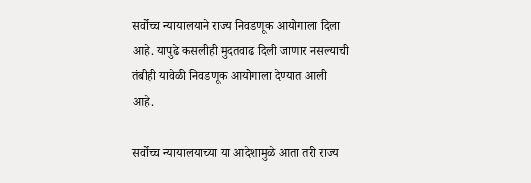सर्वोच्च न्यायालयाने राज्य निवडणूक आयोगाला दिला आहे. यापुढे कसलीही मुदतवाढ दिली जाणार नसल्याची तंबीही यावेळी निवडणूक आयोगाला देण्यात आली आहे.

सर्वोच्च न्यायालयाच्या या आदेशामुळे आता तरी राज्य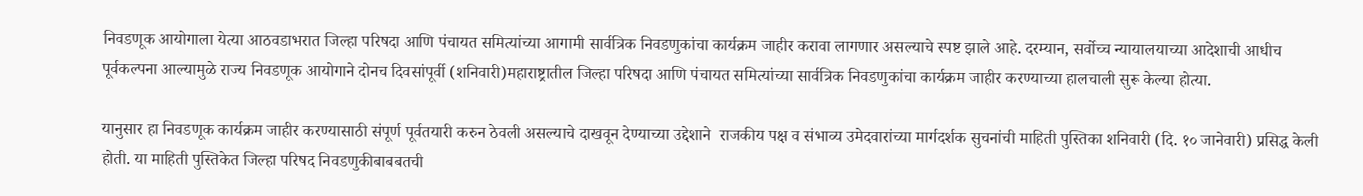निवडणूक आयोगाला येत्या आठवडाभरात जिल्हा परिषदा आणि पंचायत समित्यांच्या आगामी सार्वत्रिक निवडणुकांचा कार्यक्रम जाहीर करावा लागणार असल्याचे स्पष्ट झाले आहे. दरम्यान, सर्वोच्च न्यायालयाच्या आदेशाची आधीच पूर्वकल्पना आल्यामुळे राज्य निवडणूक आयोगाने दोनच दिवसांपूर्वी (शनिवारी)महाराष्ट्रातील जिल्हा परिषदा आणि पंचायत समित्यांच्या सार्वत्रिक निवडणुकांचा कार्यक्रम जाहीर करण्याच्या हालचाली सुरू केल्या होत्या.

यानुसार हा निवडणूक कार्यक्रम जाहीर करण्यासाठी संपूर्ण पूर्वतयारी करुन ठेवली असल्याचे दाखवून देण्याच्या उद्देशाने  राजकीय पक्ष व संभाव्य उमेदवारांच्या मार्गदर्शक सुचनांची माहिती पुस्तिका शनिवारी (दि. १० जानेवारी) प्रसिद्ध केली होती. या माहिती पुस्तिकेत जिल्हा परिषद निवडणुकीबाबबतची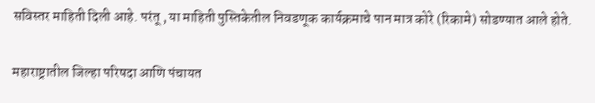सविस्तर माहिती दिली आहे. परंतू , या माहिती पुस्तिकेतील निवडणूक कार्यक्रमाचे पान मात्र कोरे (रिकामे) सोडण्यात आले होते.

महाराष्ट्रातील जिल्हा परिषदा आणि पंचायत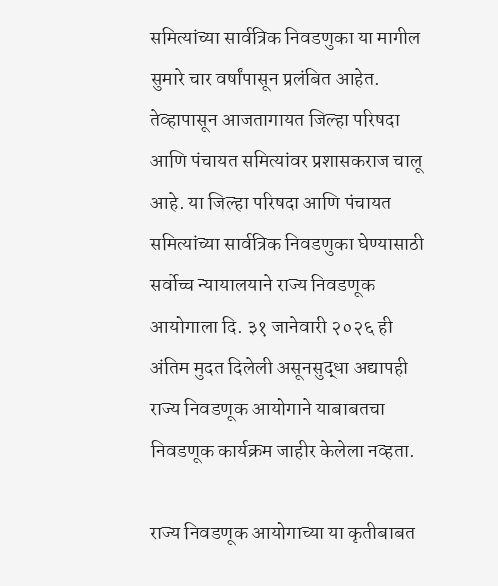समित्यांच्या सार्वत्रिक निवडणुका या मागील सुमारे चार वर्षांपासून प्रलंबित आहेत. तेव्हापासून आजतागायत जिल्हा परिषदा आणि पंचायत समित्यांवर प्रशासकराज चालू आहे. या जिल्हा परिषदा आणि पंचायत समित्यांच्या सार्वत्रिक निवडणुका घेण्यासाठी सर्वोच्च न्यायालयाने राज्य निवडणूक आयोगाला दि. ३१ जानेवारी २०२६ ही  अंतिम मुदत दिलेली असूनसुद्धा अद्यापही राज्य निवडणूक आयोगाने याबाबतचा निवडणूक कार्यक्रम जाहीर केलेला नव्हता.

राज्य निवडणूक आयोगाच्या या कृतीबाबत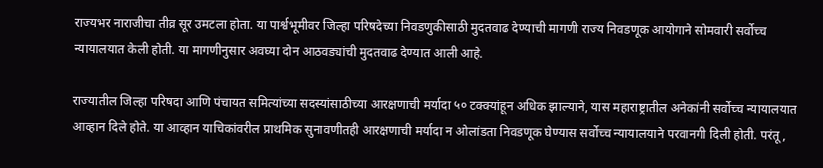राज्यभर नाराजीचा तीव्र सूर उमटला होता. या पार्श्वभूमीवर जिल्हा परिषदेच्या निवडणुकीसाठी मुदतवाढ देण्याची मागणी राज्य निवडणूक आयोगाने सोमवारी सर्वोच्च न्यायालयात केली होती. या मागणीनुसार अवघ्या दोन आठवड्यांची मुदतवाढ देण्यात आली आहे.

राज्यातील जिल्हा परिषदा आणि पंचायत समित्यांच्या सदस्यांसाठीच्या आरक्षणाची मर्यादा ५० टक्क्यांहून अधिक झाल्याने, यास महाराष्ट्रातील अनेकांनी सर्वोच्च न्यायालयात आव्हान दिले होते. या आव्हान याचिकांवरील प्राथमिक सुनावणीतही आरक्षणाची मर्यादा न ओलांडता निवडणूक घेण्यास सर्वोच्च न्यायालयाने परवानगी दिली होती. परंतू,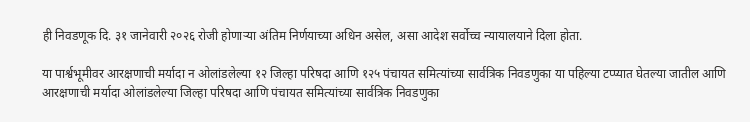ही निवडणूक दि. ३१ जानेवारी २०२६ रोजी होणाऱ्या अंतिम निर्णयाच्या अधिन असेल, असा आदेश सर्वोच्च न्यायालयाने दिला होता.

या पार्श्वभूमीवर आरक्षणाची मर्यादा न ओलांडलेल्या १२ जिल्हा परिषदा आणि १२५ पंचायत समित्यांच्या सार्वत्रिक निवडणुका या पहिल्या टप्प्यात घेतल्या जातील आणि आरक्षणाची मर्यादा ओलांडलेल्या जिल्हा परिषदा आणि पंचायत समित्यांच्या सार्वत्रिक निवडणुका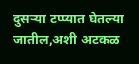दुसऱ्या टप्प्यात घेतल्या जातील,अशी अटकळ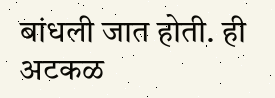बांधली जात होती. ही अटकळ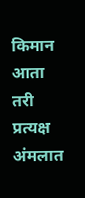किमान आता तरी प्रत्यक्ष अंमलात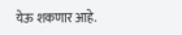येऊ शकणार आहे.